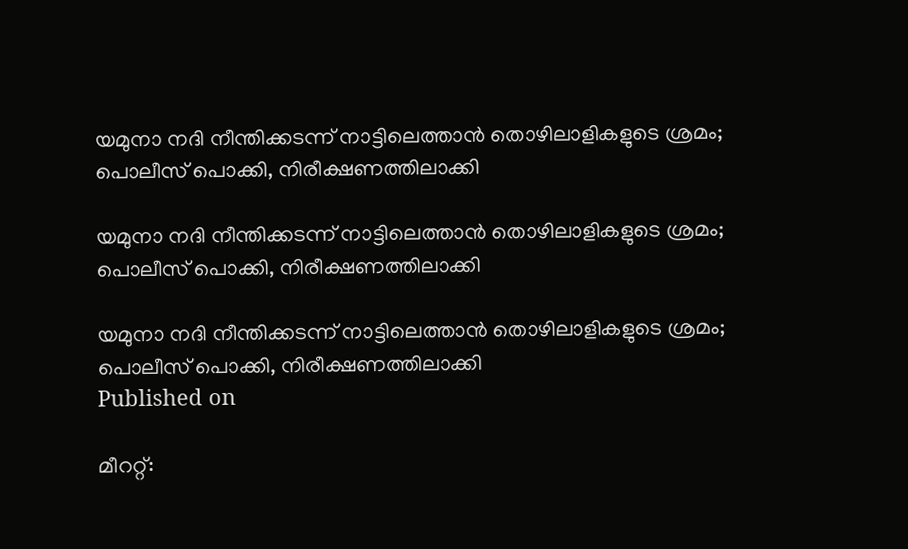യമുനാ നദി നീന്തിക്കടന്ന് നാട്ടിലെത്താൻ തൊഴിലാളികളുടെ ശ്രമം; പൊലീസ് പൊക്കി, നിരീക്ഷണത്തിലാക്കി

യമുനാ നദി നീന്തിക്കടന്ന് നാട്ടിലെത്താൻ തൊഴിലാളികളുടെ ശ്രമം; പൊലീസ് പൊക്കി, നിരീക്ഷണത്തിലാക്കി

യമുനാ നദി നീന്തിക്കടന്ന് നാട്ടിലെത്താൻ തൊഴിലാളികളുടെ ശ്രമം; പൊലീസ് പൊക്കി, നിരീക്ഷണത്തിലാക്കി
Published on

മീററ്റ്: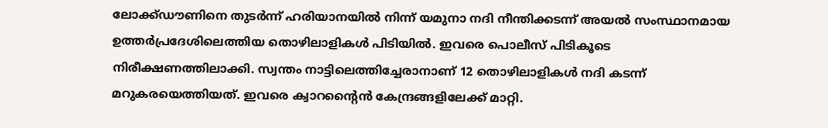ലോക്ക്ഡൗണിനെ തുടർന്ന് ഹരിയാനയിൽ നിന്ന് യമുനാ നദി നീന്തിക്കടന്ന് അയല്‍ സംസ്ഥാനമായ ഉത്തര്‍പ്രദേശിലെത്തിയ തൊഴിലാളികൾ പിടിയിൽ. ഇവരെ പൊലീസ് പിടികൂടെ നിരീക്ഷണത്തിലാക്കി. സ്വന്തം നാട്ടിലെത്തിച്ചേരാനാണ് 12 തൊഴിലാളികള്‍ നദി കടന്ന് മറുകരയെത്തിയത്. ഇവരെ ക്വാറന്റൈന്‍ കേന്ദ്രങ്ങളിലേക്ക് മാറ്റി.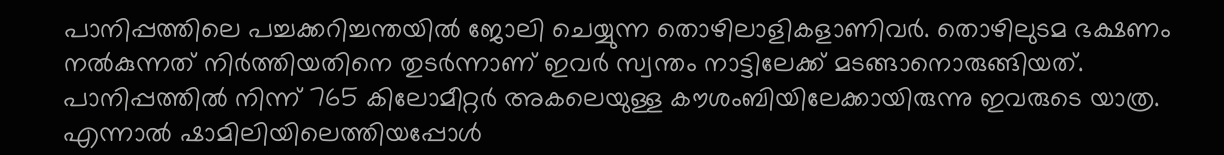പാനിപ്പത്തിലെ പച്ചക്കറിച്ചന്തയില്‍ ജോലി ചെയ്യുന്ന തൊഴിലാളികളാണിവർ. തൊഴിലുടമ ഭക്ഷണം നല്‍കുന്നത് നിര്‍ത്തിയതിനെ തുടര്‍ന്നാണ് ഇവര്‍ സ്വന്തം നാട്ടിലേക്ക് മടങ്ങാനൊരുങ്ങിയത്. പാനിപ്പത്തില്‍ നിന്ന് 765 കിലോമീറ്റര്‍ അകലെയുള്ള കൗശംബിയിലേക്കായിരുന്നു ഇവരുടെ യാത്ര. എന്നാല്‍ ഷാമിലിയിലെത്തിയപ്പോള്‍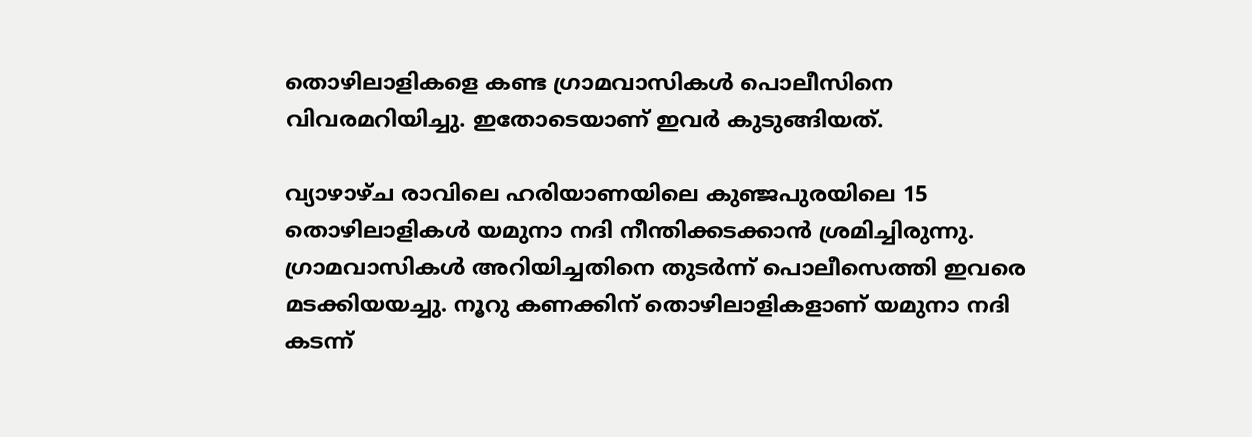തൊഴിലാളികളെ കണ്ട ഗ്രാമവാസികള്‍ പൊലീസിനെ വിവരമറിയിച്ചു. ഇതോടെയാണ് ഇവർ കുടുങ്ങിയത്.

വ്യാഴാഴ്ച രാവിലെ ഹരിയാണയിലെ കുഞ്ജപുരയിലെ 15 തൊഴിലാളികള്‍ യമുനാ നദി നീന്തിക്കടക്കാന്‍ ശ്രമിച്ചിരുന്നു. ഗ്രാമവാസികള്‍ അറിയിച്ചതിനെ തുടര്‍ന്ന് പൊലീസെത്തി ഇവരെ മടക്കിയയച്ചു. നൂറു കണക്കിന് തൊഴിലാളികളാണ് യമുനാ നദി കടന്ന്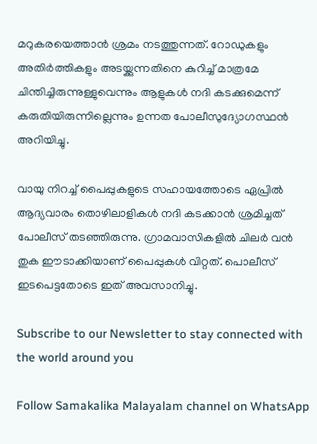മറുകരയെത്താന്‍ ശ്രമം നടത്തുന്നത്. റോഡുകളും അതിര്‍ത്തികളും അടയ്ക്കുന്നതിനെ കുറിച്ച് മാത്രമേ ചിന്തിച്ചിരുന്നുള്ളുവെന്നും ആളുകള്‍ നദി കടക്കുമെന്ന് കരുതിയിരുന്നില്ലെന്നും ഉന്നത പോലീസുദ്യോഗസ്ഥന്‍ അറിയിച്ചു.

വായു നിറച്ച് പൈപ്പുകളുടെ സഹായത്തോടെ ഏപ്രില്‍ ആദ്യവാരം തൊഴിലാളികള്‍ നദി കടക്കാന്‍ ശ്രമിച്ചത് പോലീസ് തടഞ്ഞിരുന്നു. ഗ്രാമവാസികളില്‍ ചിലര്‍ വന്‍ തുക ഈടാക്കിയാണ് പൈപ്പുകള്‍ വിറ്റത്. പൊലീസ് ഇടപെട്ടതോടെ ഇത് അവസാനിച്ചു.

Subscribe to our Newsletter to stay connected with the world around you

Follow Samakalika Malayalam channel on WhatsApp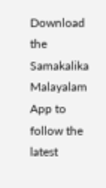Download the Samakalika Malayalam App to follow the latest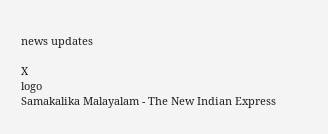news updates

X
logo
Samakalika Malayalam - The New Indian Express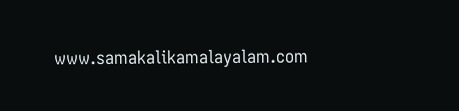www.samakalikamalayalam.com